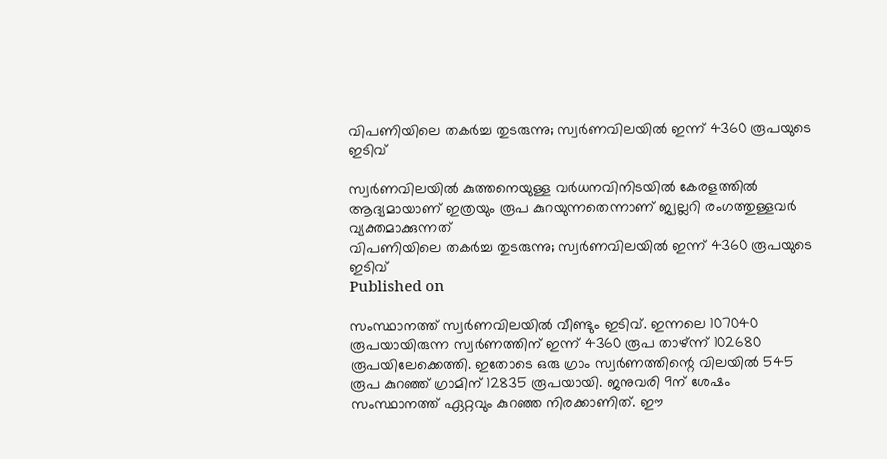വിപണിയിലെ തകര്‍ച്ച തുടരുന്നു; സ്വര്‍ണവിലയില്‍ ഇന്ന് 4360 രൂപയുടെ ഇടിവ്

സ്വര്‍ണവിലയില്‍ കുത്തനെയുള്ള വര്‍ധനവിനിടയില്‍ കേരളത്തില്‍ ആദ്യമായാണ് ഇത്രയും രൂപ കുറയുന്നതെന്നാണ് ജ്വല്ലറി രംഗത്തുള്ളവര്‍ വ്യക്തമാക്കുന്നത്
വിപണിയിലെ തകര്‍ച്ച തുടരുന്നു; സ്വര്‍ണവിലയില്‍ ഇന്ന് 4360 രൂപയുടെ ഇടിവ്
Published on

സംസ്ഥാനത്ത് സ്വര്‍ണവിലയില്‍ വീണ്ടും ഇടിവ്. ഇന്നലെ 107040 രൂപയായിരുന്ന സ്വര്‍ണത്തിന് ഇന്ന് 4360 രൂപ താഴ്ന്ന് 102680 രൂപയിലേക്കെത്തി. ഇതോടെ ഒരു ഗ്രാം സ്വര്‍ണത്തിന്റെ വിലയില്‍ 545 രൂപ കുറഞ്ഞ് ഗ്രാമിന് 12835 രൂപയായി. ജനുവരി 9ന് ശേഷം സംസ്ഥാനത്ത് ഏറ്റവും കുറഞ്ഞ നിരക്കാണിത്. ഈ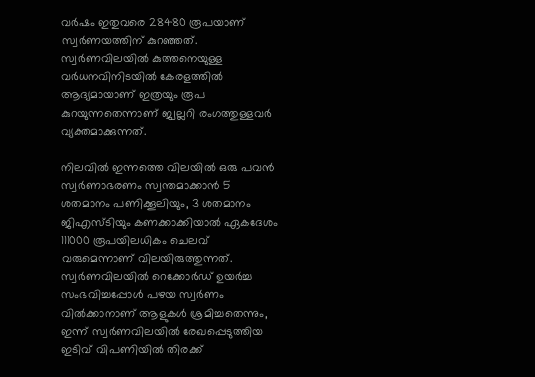വര്‍ഷം ഇതുവരെ 28480 രൂപയാണ് സ്വര്‍ണയത്തിന് കുറഞ്ഞത്. സ്വര്‍ണവിലയില്‍ കുത്തനെയുള്ള വര്‍ധനവിനിടയില്‍ കേരളത്തില്‍ ആദ്യമായാണ് ഇത്രയും രൂപ കുറയുന്നതെന്നാണ് ജ്വല്ലറി രംഗത്തുള്ളവര്‍ വ്യക്തമാക്കുന്നത്.

നിലവില്‍ ഇന്നത്തെ വിലയില്‍ ഒരു പവന്‍ സ്വര്‍ണാഭരണം സ്വന്തമാക്കാന്‍ 5 ശതമാനം പണിക്കൂലിയും, 3 ശതമാനം ജിഎസ്ടിയും കണക്കാക്കിയാല്‍ ഏകദേശം 111000 രൂപയിലധികം ചെലവ് വരുമെന്നാണ് വിലയിരുത്തുന്നത്. സ്വര്‍ണവിലയില്‍ റെക്കോര്‍ഡ് ഉയര്‍ച്ച സംഭവിച്ചപ്പോള്‍ പഴയ സ്വര്‍ണം വില്‍ക്കാനാണ് ആളുകള്‍ ശ്രമിച്ചതെന്നും, ഇന്ന് സ്വര്‍ണവിലയില്‍ രേഖപ്പെടുത്തിയ ഇടിവ് വിപണിയില്‍ തിരക്ക്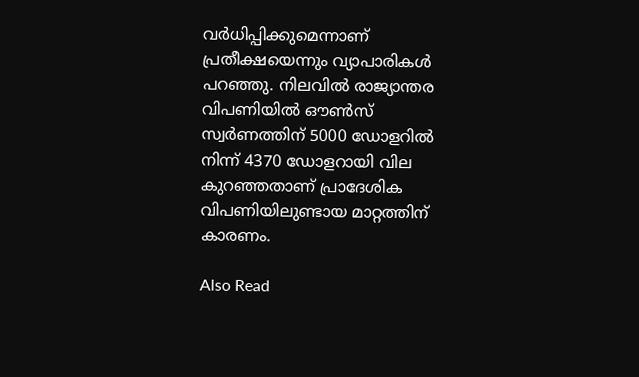വര്‍ധിപ്പിക്കുമെന്നാണ് പ്രതീക്ഷയെന്നും വ്യാപാരികള്‍ പറഞ്ഞു. നിലവില്‍ രാജ്യാന്തര വിപണിയില്‍ ഔണ്‍സ് സ്വര്‍ണത്തിന് 5000 ഡോളറില്‍ നിന്ന് 4370 ഡോളറായി വില കുറഞ്ഞതാണ് പ്രാദേശിക വിപണിയിലുണ്ടായ മാറ്റത്തിന് കാരണം.

Also Read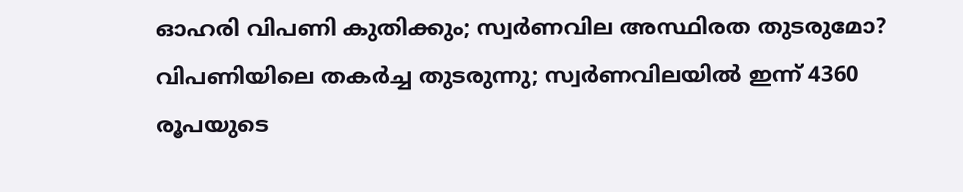ഓഹരി വിപണി കുതിക്കും; സ്വർണവില അസ്ഥിരത തുടരുമോ?
വിപണിയിലെ തകര്‍ച്ച തുടരുന്നു; സ്വര്‍ണവിലയില്‍ ഇന്ന് 4360 രൂപയുടെ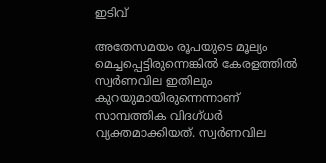ഇടിവ്

അതേസമയം രൂപയുടെ മൂല്യം മെച്ചപ്പെട്ടിരുന്നെങ്കില്‍ കേരളത്തില്‍ സ്വര്‍ണവില ഇതിലും കുറയുമായിരുന്നെന്നാണ് സാമ്പത്തിക വിദഗ്ധര്‍ വ്യക്തമാക്കിയത്. സ്വര്‍ണവില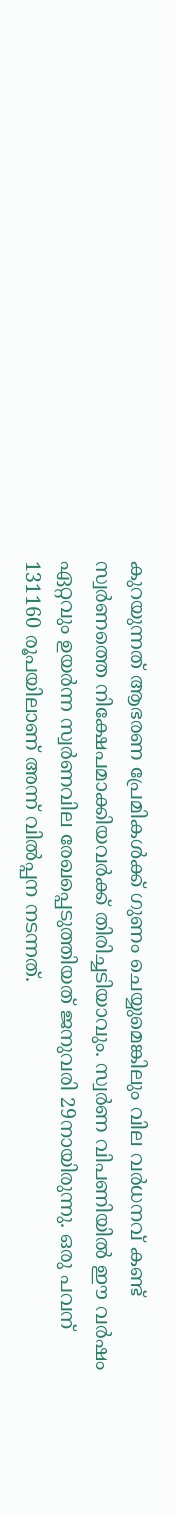കുറയുന്നത് ആഭരണ പ്രേമികള്‍ക്ക് ഗുണം ചെയ്യുമെങ്കിലും വില വര്‍ധനവ് കണ്ട് സ്വര്‍ണത്തെ നിക്ഷേപമാക്കിയവര്‍ക്ക് തിരിച്ചടിയാവും. സ്വര്‍ണ വിപണിയില്‍ ഈ വര്‍ഷം ഏറ്റവും ഉയര്‍ന്ന സ്വര്‍ണവില രേഖപ്പെടുത്തിയത് ജനുവരി 29നായിരുന്നു. ഒരു പവന് 131160 രൂപയിലാണ് അന്ന് വില്‍പ്പന നടന്നത്.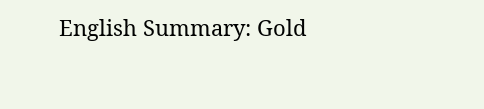English Summary: Gold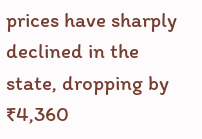prices have sharply declined in the state, dropping by ₹4,360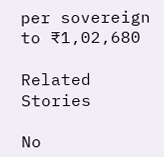per sovereign to ₹1,02,680

Related Stories

No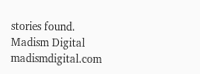stories found.
Madism Digital
madismdigital.com